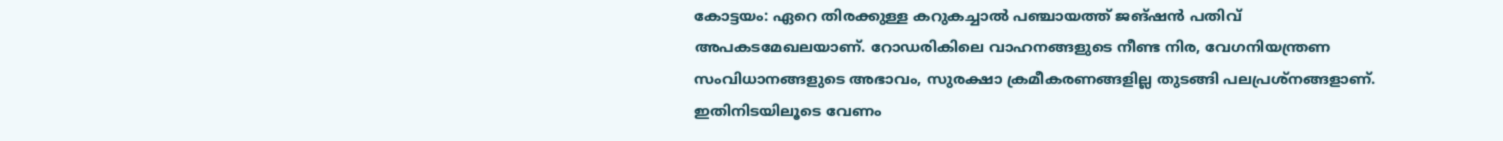കോട്ടയം: ഏറെ തിരക്കുള്ള കറുകച്ചാൽ പഞ്ചായത്ത് ജങ്ഷൻ പതിവ് അപകടമേഖലയാണ്. റോഡരികിലെ വാഹനങ്ങളുടെ നീണ്ട നിര, വേഗനിയന്ത്രണ സംവിധാനങ്ങളുടെ അഭാവം, സുരക്ഷാ ക്രമീകരണങ്ങളില്ല തുടങ്ങി പലപ്രശ്നങ്ങളാണ്. ഇതിനിടയിലൂടെ വേണം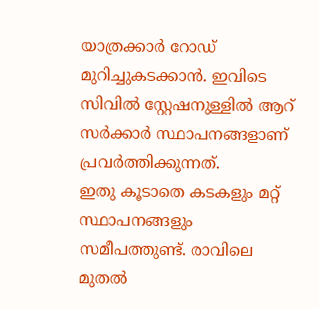യാത്രക്കാർ റോഡ് മുറിച്ചുകടക്കാൻ. ഇവിടെ സിവിൽ സ്റ്റേഷനുള്ളിൽ ആറ് സർക്കാർ സ്ഥാപനങ്ങളാണ് പ്രവർത്തിക്കുന്നത്.
ഇതു കൂടാതെ കടകളും മറ്റ് സ്ഥാപനങ്ങളും സമീപത്തുണ്ട്. രാവിലെ മുതൽ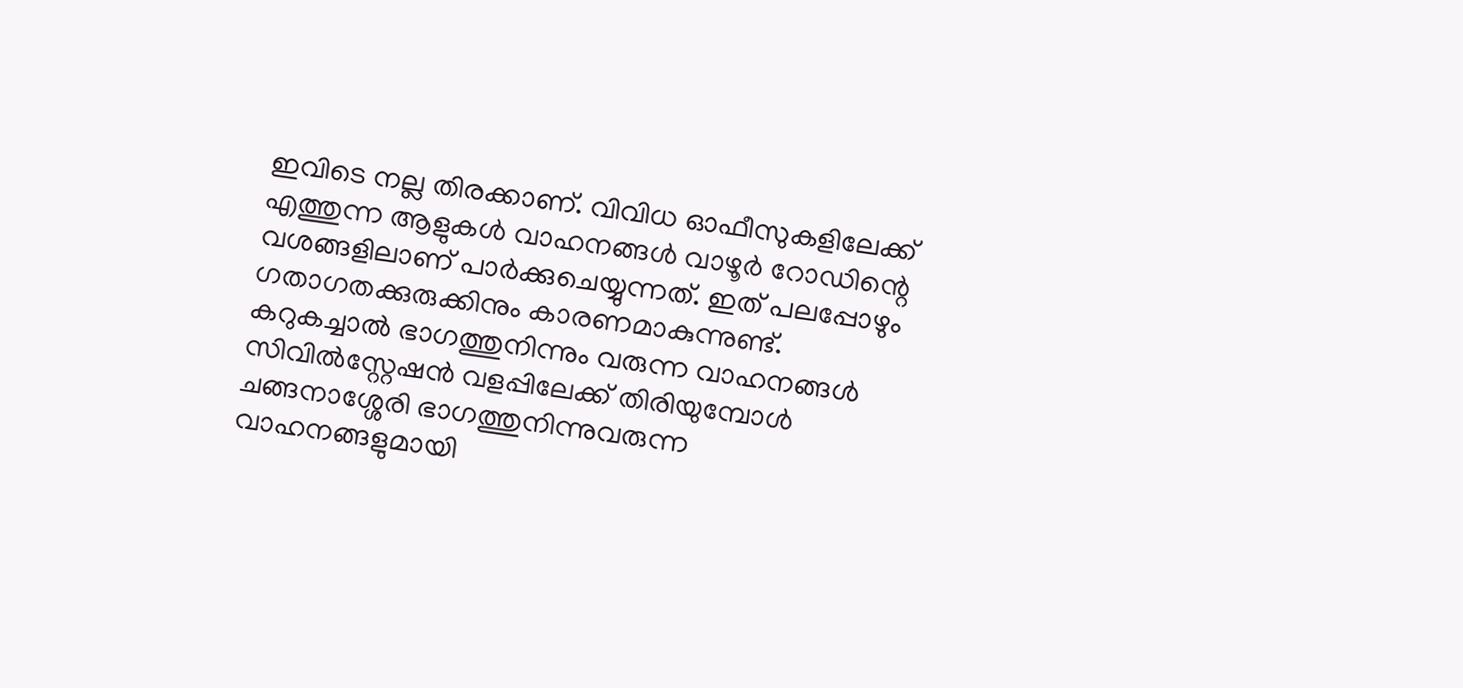ഇവിടെ നല്ല തിരക്കാണ്. വിവിധ ഓഫീസുകളിലേക്ക് എത്തുന്ന ആളുകൾ വാഹനങ്ങൾ വാഴൂർ റോഡിന്റെ വശങ്ങളിലാണ് പാർക്കുചെയ്യുന്നത്. ഇത് പലപ്പോഴും ഗതാഗതക്കുരുക്കിനും കാരണമാകുന്നുണ്ട്.
കറുകച്ചാൽ ഭാഗത്തുനിന്നും വരുന്ന വാഹനങ്ങൾ സിവിൽസ്റ്റേഷൻ വളപ്പിലേക്ക് തിരിയുമ്പോൾ ചങ്ങനാശ്ശേരി ഭാഗത്തുനിന്നുവരുന്ന വാഹനങ്ങളുമായി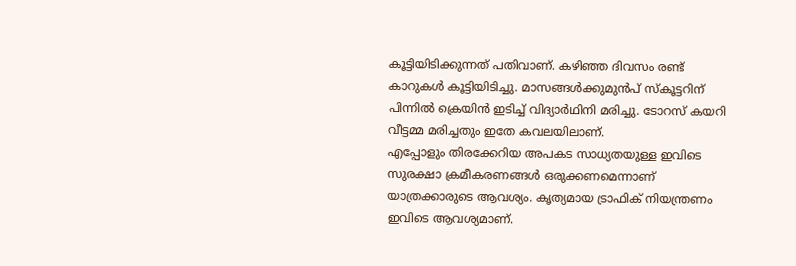കൂട്ടിയിടിക്കുന്നത് പതിവാണ്. കഴിഞ്ഞ ദിവസം രണ്ട് കാറുകൾ കൂട്ടിയിടിച്ചു. മാസങ്ങൾക്കുമുൻപ് സ്കൂട്ടറിന് പിന്നിൽ ക്രെയിൻ ഇടിച്ച് വിദ്യാർഥിനി മരിച്ചു. ടോറസ് കയറി വീട്ടമ്മ മരിച്ചതും ഇതേ കവലയിലാണ്.
എപ്പോളും തിരക്കേറിയ അപകട സാധ്യതയുള്ള ഇവിടെ സുരക്ഷാ ക്രമീകരണങ്ങൾ ഒരുക്കണമെന്നാണ് യാത്രക്കാരുടെ ആവശ്യം. കൃത്യമായ ട്രാഫിക് നിയന്ത്രണം ഇവിടെ ആവശ്യമാണ്.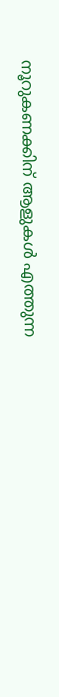നൂറുകണക്കിന് ആളുകൾ എത്തുന്ന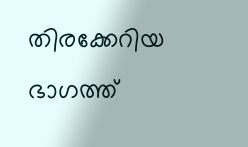തിരക്കേറിയ ഭാഗത്ത്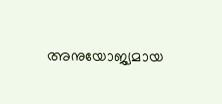അനുയോജ്യമായ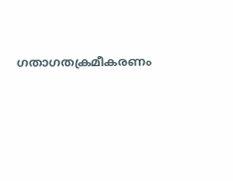ഗതാഗതക്രമീകരണം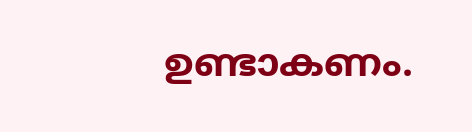ഉണ്ടാകണം.